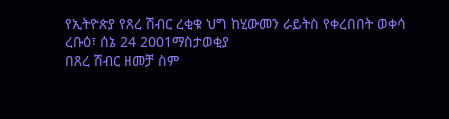የኢትዮጵያ የጸረ ሽብር ረቂቁ ህግ ከሂውመን ራይትስ የቀረበበት ወቀሳ
ረቡዕ፣ ሰኔ 24 2001ማስታወቂያ
በጸረ ሽብር ዘመቻ ስም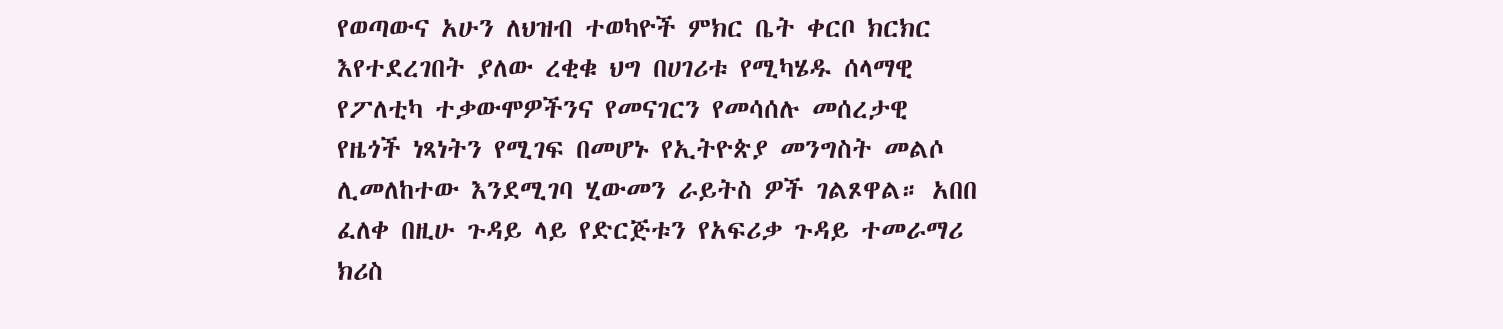የወጣውና አሁን ለህዝብ ተወካዮች ምክር ቤት ቀርቦ ክርክር እየተደረገበት ያለው ረቂቁ ህግ በሀገሪቱ የሚካሄዱ ሰላማዊ የፖለቲካ ተቃውሞዎችንና የመናገርን የመሳሰሉ መሰረታዊ የዜጎች ነጻነትን የሚገፍ በመሆኑ የኢትዮጵያ መንግስት መልሶ ሊመለከተው እንደሚገባ ሂውመን ራይትስ ዎች ገልጾዋል። አበበ ፈለቀ በዚሁ ጉዳይ ላይ የድርጅቱን የአፍሪቃ ጉዳይ ተመራማሪ ክሪስ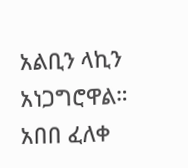አልቢን ላኪን አነጋግሮዋል።
አበበ ፈለቀ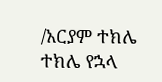/አርያም ተክሌ
ተክሌ የኋላ